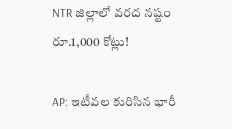NTR జిల్లాలో వరద నష్టం రూ.1,000 కోట్లు!

AP: ఇటీవల కురిసిన భారీ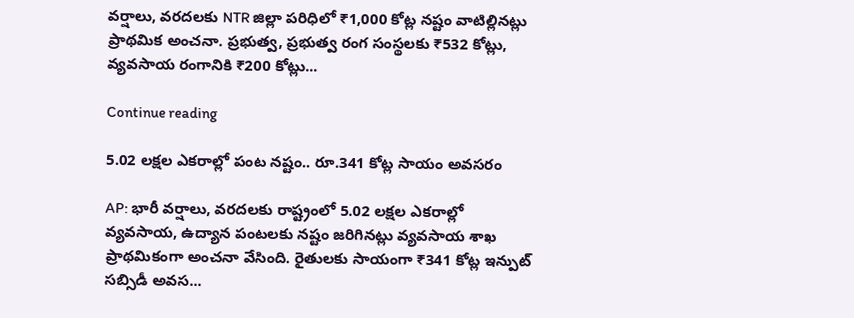వర్షాలు, వరదలకు NTR జిల్లా పరిధిలో ₹1,000 కోట్ల నష్టం వాటిల్లినట్లు ప్రాథమిక అంచనా. ప్రభుత్వ, ప్రభుత్వ రంగ సంస్థలకు ₹532 కోట్లు, వ్యవసాయ రంగానికి ₹200 కోట్లు...

Continue reading

5.02 లక్షల ఎకరాల్లో పంట నష్టం.. రూ.341 కోట్ల సాయం అవసరం

AP: భారీ వర్షాలు, వరదలకు రాష్ట్రంలో 5.02 లక్షల ఎకరాల్లో వ్యవసాయ, ఉద్యాన పంటలకు నష్టం జరిగినట్లు వ్యవసాయ శాఖ ప్రాథమికంగా అంచనా వేసింది. రైతులకు సాయంగా ₹341 కోట్ల ఇన్పుట్ సబ్సిడీ అవస...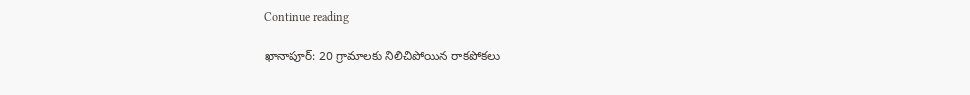Continue reading

ఖానాపూర్: 20 గ్రామాలకు నిలిచిపోయిన రాకపోకలు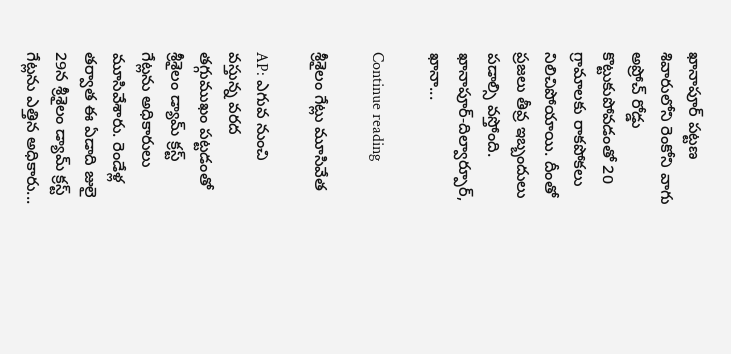ఖానాపూర్ పట్టణ శివారులోని రెంకోని వాగు అప్రోచ్ రోడ్డు కొట్టుకుపోవడంతో 20 గ్రామాలకు రాకపోకలు నిలిచిపోయాయి. దీంతో ప్రజలు తీవ్ర ఇబ్బందులు పడాల్సి వస్తోంది. ఖానాపూర్-దిల్వార్పూర్, ఖానా...

Continue reading

శ్రీశైలం గేట్లు మూసివేత

AP: ఎగువ నుంచి వస్తున్న వరద తగ్గుముఖం పట్టడంతో శ్రీశైలం డ్యామ్ క్రస్ట్ గేట్లను అధికారులు మూసివేశారు. రెండేళ్ల తర్వాత ఈ ఏడాది జులై 29న శ్రీశైలం డ్యామ్ క్రస్ట్ గేట్లను ఎత్తిన అధికారు...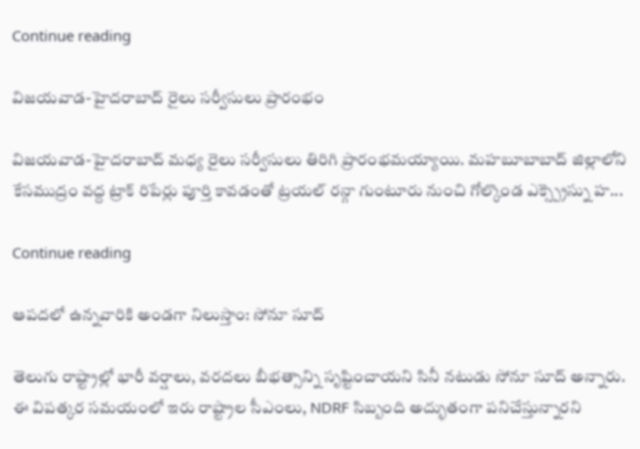Continue reading

విజయవాడ-హైదరాబాద్ రైలు సర్వీసులు ప్రారంభం

విజయవాడ-హైదరాబాద్ మధ్య రైలు సర్వీసులు తిరిగి ప్రారంభమయ్యాయి. మహబూబాబాద్ జిల్లాలోని కేసముద్రం వద్ద ట్రాక్ రిపేర్లు పూర్తి కావడంతో ట్రయల్ రన్గా గుంటూరు నుంచి గోల్కొండ ఎక్స్ప్రెస్ను హ...

Continue reading

ఆపదలో ఉన్నవారికి అండగా నిలుస్తాం: సోనూ సూద్

తెలుగు రాష్ట్రాల్లో భారీ వర్షాలు, వరదలు బీభత్సాన్ని సృష్టించాయని సినీ నటుడు సోనూ సూద్ అన్నారు. ఈ విపత్కర సమయంలో ఇరు రాష్ట్రాల సీఎంలు, NDRF సిబ్బంది అద్భుతంగా పనిచేస్తున్నారని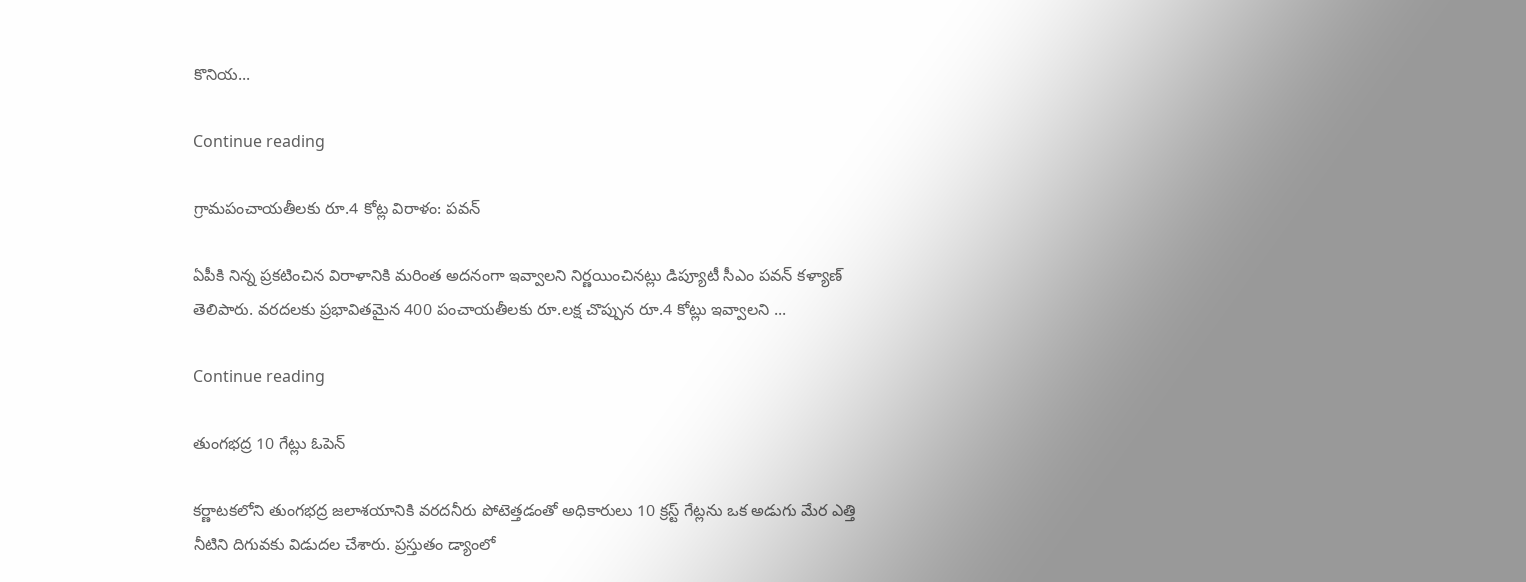కొనియ...

Continue reading

గ్రామపంచాయతీలకు రూ.4 కోట్ల విరాళం: పవన్

ఏపీకి నిన్న ప్రకటించిన విరాళానికి మరింత అదనంగా ఇవ్వాలని నిర్ణయించినట్లు డిప్యూటీ సీఎం పవన్ కళ్యాణ్ తెలిపారు. వరదలకు ప్రభావితమైన 400 పంచాయతీలకు రూ.లక్ష చొప్పున రూ.4 కోట్లు ఇవ్వాలని ...

Continue reading

తుంగభద్ర 10 గేట్లు ఓపెన్

కర్ణాటకలోని తుంగభద్ర జలాశయానికి వరదనీరు పోటెత్తడంతో అధికారులు 10 క్రస్ట్ గేట్లను ఒక అడుగు మేర ఎత్తి నీటిని దిగువకు విడుదల చేశారు. ప్రస్తుతం డ్యాంలో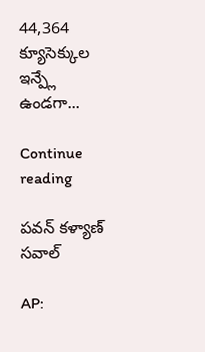44,364 క్యూసెక్కుల ఇన్ప్లే ఉండగా...

Continue reading

పవన్ కళ్యాణ్ సవాల్

AP: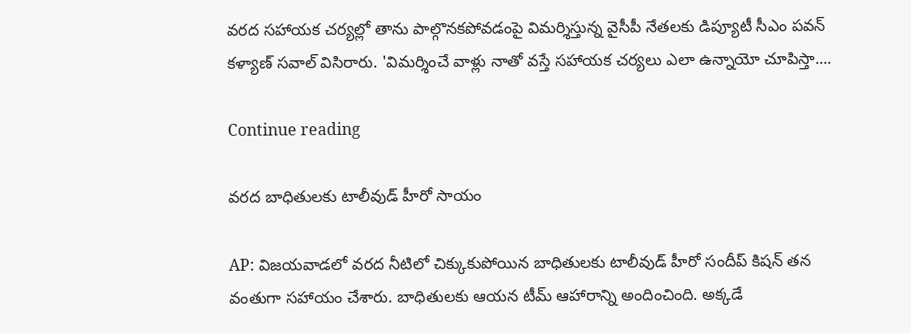వరద సహాయక చర్యల్లో తాను పాల్గొనకపోవడంపై విమర్శిస్తున్న వైసీపీ నేతలకు డిప్యూటీ సీఎం పవన్ కళ్యాణ్ సవాల్ విసిరారు. 'విమర్శించే వాళ్లు నాతో వస్తే సహాయక చర్యలు ఎలా ఉన్నాయో చూపిస్తా....

Continue reading

వరద బాధితులకు టాలీవుడ్ హీరో సాయం

AP: విజయవాడలో వరద నీటిలో చిక్కుకుపోయిన బాధితులకు టాలీవుడ్ హీరో సందీప్ కిషన్ తన వంతుగా సహాయం చేశారు. బాధితులకు ఆయన టీమ్ ఆహారాన్ని అందించింది. అక్కడే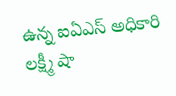ఉన్న ఐఏఎస్ అధికారి లక్ష్మీ షా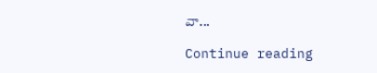వా...

Continue reading